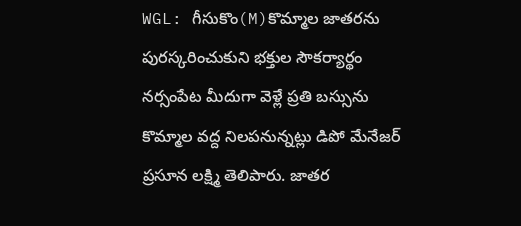WGL: గీసుకొం(M)కొమ్మాల జాతరను పురస్కరించుకుని భక్తుల సౌకర్యార్థం నర్సంపేట మీదుగా వెళ్లే ప్రతి బస్సును కొమ్మాల వద్ద నిలపనున్నట్లు డిపో మేనేజర్ ప్రసూన లక్ష్మి తెలిపారు. జాతర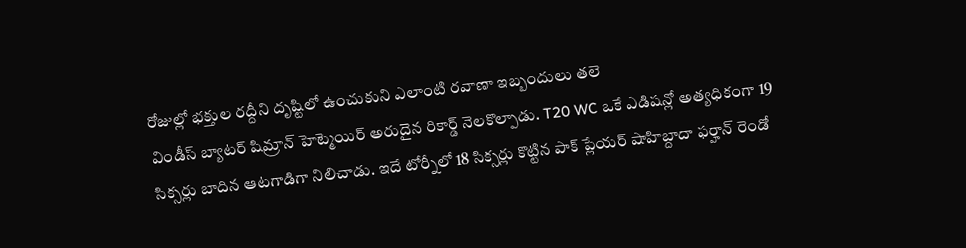రోజుల్లో భక్తుల రద్దీని దృష్టిలో ఉంచుకుని ఎలాంటి రవాణా ఇబ్బందులు తలె
విండీస్ బ్యాటర్ షిమ్రాన్ హెట్మెయిర్ అరుదైన రికార్డ్ నెలకొల్పాడు. T20 WC ఒకే ఎడిషన్లో అత్యధికంగా 19 సిక్సర్లు బాదిన ఆటగాడిగా నిలిచాడు. ఇదే టోర్నీలో 18 సిక్సర్లు కొట్టిన పాక్ ప్లేయర్ షాహిబ్దాదా ఫర్హాన్ రెండో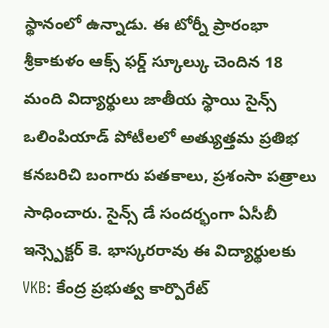స్థానంలో ఉన్నాడు. ఈ టోర్నీ ప్రారంభా
శ్రీకాకుళం ఆక్స్ ఫర్డ్ స్కూల్కు చెందిన 18 మంది విద్యార్థులు జాతీయ స్థాయి సైన్స్ ఒలింపియాడ్ పోటీలలో అత్యుత్తమ ప్రతిభ కనబరిచి బంగారు పతకాలు, ప్రశంసా పత్రాలు సాధించారు. సైన్స్ డే సందర్భంగా ఏసీబీ ఇన్స్పెక్టర్ కె. భాస్కరరావు ఈ విద్యార్థులకు
VKB: కేంద్ర ప్రభుత్వ కార్పొరేట్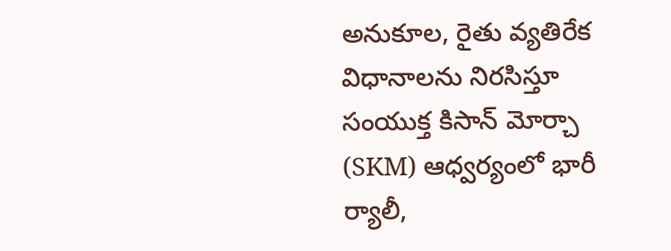అనుకూల, రైతు వ్యతిరేక విధానాలను నిరసిస్తూ సంయుక్త కిసాన్ మోర్చా (SKM) ఆధ్వర్యంలో భారీ ర్యాలీ,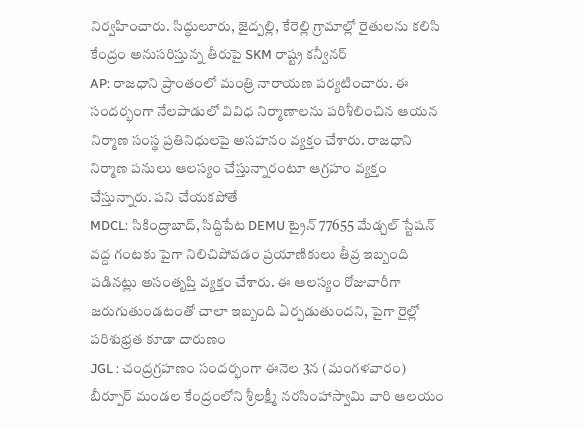నిర్వహించారు. సిద్ధులూరు, జైద్పల్లి, కేరెల్లి గ్రామాల్లో రైతులను కలిసి కేంద్రం అనుసరిస్తున్న తీరుపై SKM రాష్ట్ర కన్వీనర్
AP: రాజధాని ప్రాంతంలో మంత్రి నారాయణ పర్యటించారు. ఈ సందర్భంగా నేలపాడులో వివిధ నిర్మాణాలను పరిశీలించిన ఆయన నిర్మాణ సంస్థ ప్రతినిధులపై అసహనం వ్యక్తం చేశారు. రాజధాని నిర్మాణ పనులు ఆలస్యం చేస్తున్నారంటూ ఆగ్రహం వ్యక్తం చేస్తున్నారు. పని చేయకపోతే
MDCL: సికింద్రాబాద్, సిద్దిపేట DEMU ట్రైన్ 77655 మేడ్చల్ స్టేషన్ వద్ద గంటకు పైగా నిలిచిపోవడం ప్రయాణికులు తీవ్ర ఇబ్బంది పడినట్లు అసంతృప్తి వ్యక్తం చేశారు. ఈ ఆలస్యం రోజువారీగా జరుగుతుండటంతో చాలా ఇబ్బంది ఏర్పడుతుందని, పైగా రైల్లో పరిశుభ్రత కూడా దారుణం
JGL : చంద్రగ్రహణం సందర్భంగా ఈనెల 3న (మంగళవారం) బీర్పూర్ మండల కేంద్రంలోని శ్రీలక్ష్మీ నరసింహాస్వామి వారి ఆలయం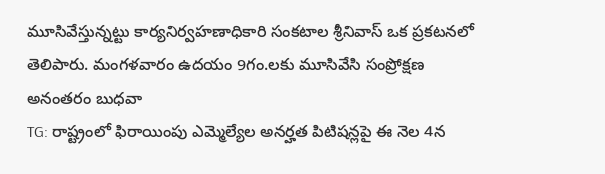మూసివేస్తున్నట్టు కార్యనిర్వహణాధికారి సంకటాల శ్రీనివాస్ ఒక ప్రకటనలో తెలిపారు. మంగళవారం ఉదయం 9గం.లకు మూసివేసి సంప్రోక్షణ అనంతరం బుధవా
TG: రాష్ట్రంలో ఫిరాయింపు ఎమ్మెల్యేల అనర్హత పిటిషన్లపై ఈ నెల 4న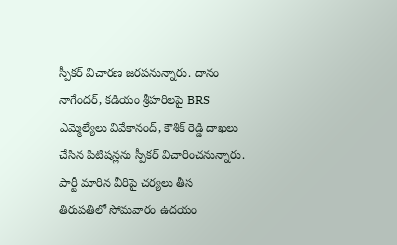స్పీకర్ విచారణ జరపనున్నారు. దానం నాగేందర్, కడియం శ్రీహరిలపై BRS ఎమ్మెల్యేలు వివేకానంద్, కౌశిక్ రెడ్డి దాఖలు చేసిన పిటిషన్లను స్పీకర్ విచారించనున్నారు. పార్టీ మారిన వీరిపై చర్యలు తీస
తిరుపతిలో సోమవారం ఉదయం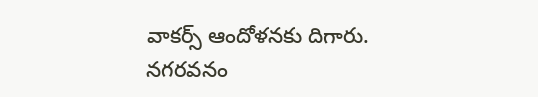వాకర్స్ ఆందోళనకు దిగారు. నగరవనం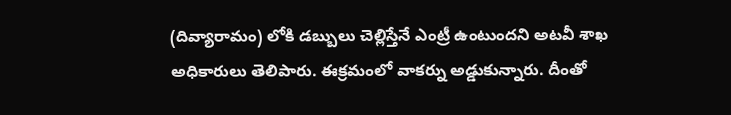(దివ్యారామం) లోకి డబ్బులు చెల్లిస్తేనే ఎంట్రీ ఉంటుందని అటవీ శాఖ అధికారులు తెలిపారు. ఈక్రమంలో వాకర్ను అడ్డుకున్నారు. దీంతో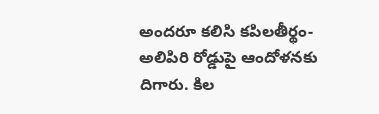అందరూ కలిసి కపిలతీర్థం-అలిపిరి రోడ్డుపై ఆందోళనకు దిగారు. కిల